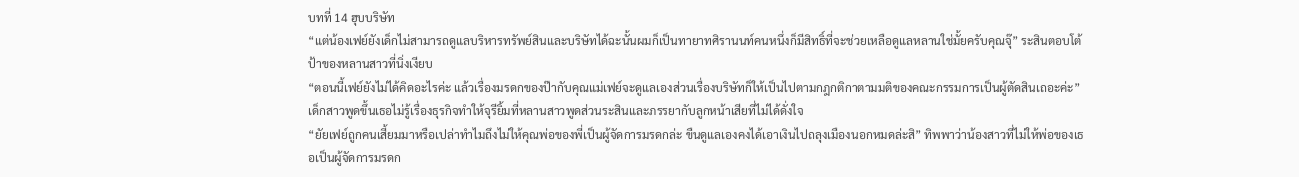บทที่ 14 ฮุบบริษัท
“แต่น้องเฟย์ยังเด็กไม่สามารถดูแลบริหารทรัพย์สินและบริษัทได้ฉะนั้นผมก็เป็นทายาทศิรานนท์คนหนึ่งก็มีสิทธิ์ที่จะช่วยเหลือดูแลหลานใช่มั้ยครับคุณจุ๊” ระสินตอบโต้ป้าของหลานสาวที่นิ่งเงียบ
“ตอนนี้เฟย์ยังไม่ได้คิดอะไรค่ะ แล้วเรื่องมรดกของป๊ากับคุณแม่เฟย์จะดูแลเองส่วนเรื่องบริษัทก็ให้เป็นไปตามกฎกติกาตามมติของคณะกรรมการเป็นผู้ตัดสินเถอะค่ะ” เด็กสาวพูดขึ้นเธอไม่รู้เรื่องธุรกิจทำให้จุรียิ้มที่หลานสาวพูดส่วนระสินและภรรยากับลูกหน้าเสียที่ไม่ได้ดั่งใจ
“ยัยเฟย์ถูกคนเสี้ยมมาหรือเปล่าทำไมถึงไม่ให้คุณพ่อของพี่เป็นผู้จัดการมรดกล่ะ ขืนดูแลเองคงได้เอาเงินไปถลุงเมืองนอกหมดล่ะสิ” ทิพพาว่าน้องสาวที่ไม่ให้พ่อของเธอเป็นผู้จัดการมรดก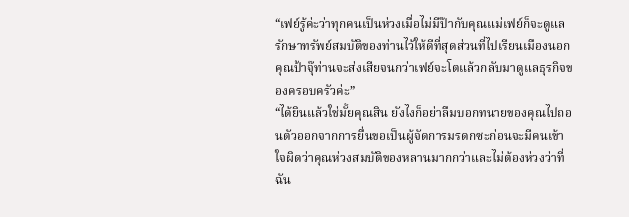“เฟย์รู้ค่ะว่าทุกคนเป็นห่วงเมื่อไม่มีป๊ากับคุณแม่เฟย์ก็จะดูแลรักษาทรัพย์สมบัติของท่านไว้ให้ดีที่สุดส่วนที่ไปเรียนเมืองนอกคุณป้าจุ๊ท่านจะส่งเสียจนกว่าเฟย์จะโตแล้วกลับมาดูแลธุรกิจของครอบครัวค่ะ”
“ได้ยินแล้วใช่มั้ยคุณสิน ยังไงก็อย่าลืมบอกทนายของคุณไปถอนตัวออกจากการยื่นขอเป็นผู้จัดการมรดกซะก่อนจะมีคนเข้าใจผิดว่าคุณห่วงสมบัติของหลานมากกว่าและไม่ต้องห่วงว่าที่ฉัน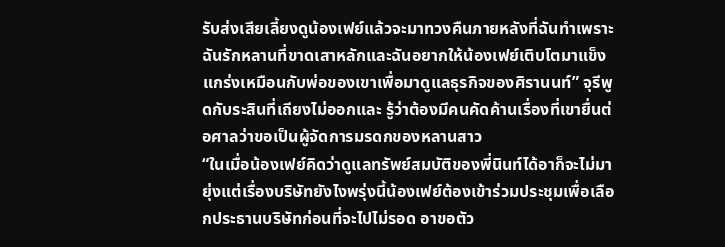รับส่งเสียเลี้ยงดูน้องเฟย์แล้วจะมาทวงคืนภายหลังที่ฉันทำเพราะฉันรักหลานที่ขาดเสาหลักและฉันอยากให้น้องเฟย์เติบโตมาแข็งแกร่งเหมือนกับพ่อของเขาเพื่อมาดูแลธุรกิจของศิรานนท์” จุรีพูดกับระสินที่เถียงไม่ออกและ รู้ว่าต้องมีคนคัดค้านเรื่องที่เขายื่นต่อศาลว่าขอเป็นผู้จัดการมรดกของหลานสาว
“ในเมื่อน้องเฟย์คิดว่าดูแลทรัพย์สมบัติของพี่นินท์ได้อาก็จะไม่มายุ่งแต่เรื่องบริษัทยังไงพรุ่งนี้น้องเฟย์ต้องเข้าร่วมประชุมเพื่อเลือกประธานบริษัทก่อนที่จะไปไม่รอด อาขอตัว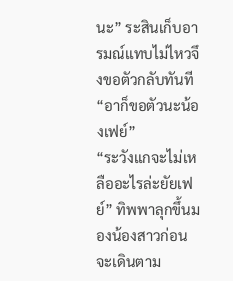นะ” ระสินเก็บอารมณ์แทบไม่ไหวจึงขอตัวกลับทันที
“อาก็ขอตัวนะน้องเฟย์”
“ระวังแกจะไม่เหลืออะไรล่ะยัยเฟย์” ทิพพาลุกขึ้นมองน้องสาวก่อนจะเดินตาม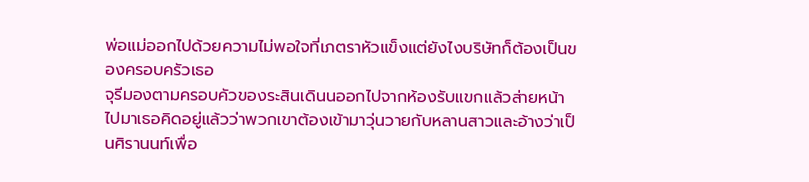พ่อแม่ออกไปด้วยความไม่พอใจที่เภตราหัวแข็งแต่ยังไงบริษัทก็ต้องเป็นของครอบครัวเธอ
จุรีมองตามครอบคัวของระสินเดินนออกไปจากห้องรับแขกแล้วส่ายหน้าไปมาเธอคิดอยู่แล้วว่าพวกเขาต้องเข้ามาวุ่นวายกับหลานสาวและอ้างว่าเป็นศิรานนท์เพื่อ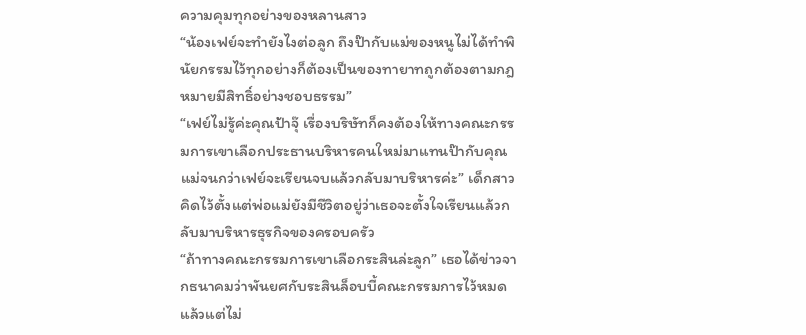ความคุมทุกอย่างของหลานสาว
“น้องเฟย์จะทำยังไงต่อลูก ถึงป๊ากับแม่ของหนูไม่ได้ทำพินัยกรรมไว้ทุกอย่างก็ต้องเป็นของทายาทถูกต้องตามกฎหมายมีสิทธิ์อย่างชอบธรรม”
“เฟย์ไม่รู้ค่ะคุณป้าจุ๊ เรื่องบริษัทก็คงต้องให้ทางคณะกรรมการเขาเลือกประธานบริหารคนใหม่มาแทนป๊ากับคุณแม่จนกว่าเฟย์จะเรียนจบแล้วกลับมาบริหารค่ะ” เด็กสาวคิดไว้ตั้งแต่พ่อแม่ยังมีชีวิตอยู่ว่าเธอจะตั้งใจเรียนแล้วกลับมาบริหารธุรกิจของครอบครัว
“ถ้าทางคณะกรรมการเขาเลือกระสินล่ะลูก” เธอได้ข่าวจากธนาคมว่าพันยศกับระสินล็อบบี้คณะกรรมการไว้หมดแล้วแต่ไม่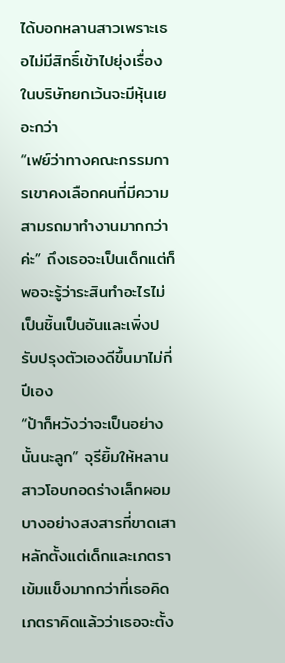ได้บอกหลานสาวเพราะเธอไม่มีสิทธิ์เข้าไปยุ่งเรื่องในบริษัทยกเว้นจะมีหุ้นเยอะกว่า
“เฟย์ว่าทางคณะกรรมการเขาคงเลือกคนที่มีความสามรถมาทำงานมากกว่าค่ะ” ถึงเธอจะเป็นเด็กแต่ก็พอจะรู้ว่าระสินทำอะไรไม่เป็นชิ้นเป็นอันและเพิ่งปรับปรุงตัวเองดีขึ้นมาไม่กี่ปีเอง
“ป้าก็หวังว่าจะเป็นอย่างนั้นนะลูก” จุรียิ้มให้หลานสาวโอบกอดร่างเล็กผอมบางอย่างสงสารที่ขาดเสาหลักตั้งแต่เด็กและเภตราเข้มแข็งมากกว่าที่เธอคิด
เภตราคิดแล้วว่าเธอจะตั้ง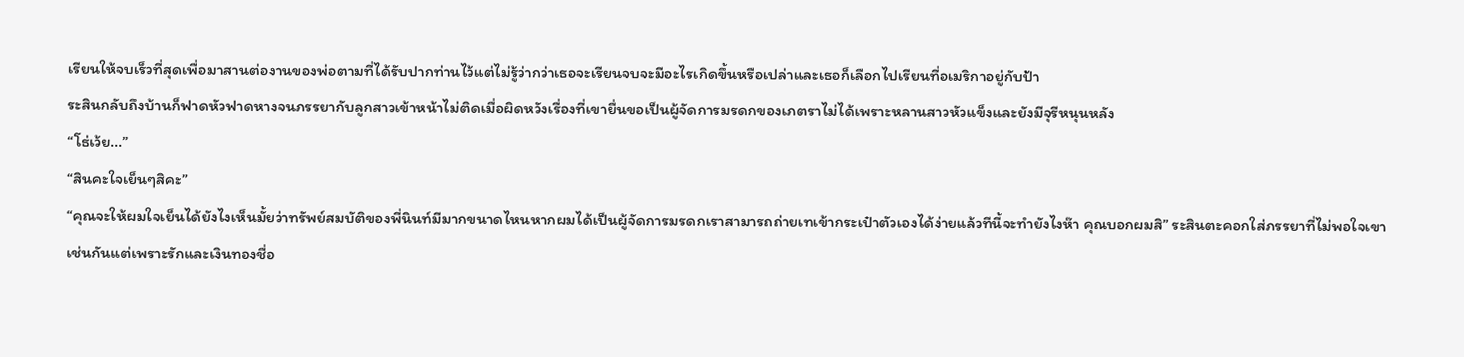เรียนให้จบเร็วที่สุดเพื่อมาสานต่องานของพ่อตามที่ได้รับปากท่านไว้แต่ไม่รู้ว่ากว่าเธอจะเรียนจบจะมีอะไรเกิดขึ้นหรือเปล่าและเธอก็เลือกไปเรียนที่อเมริกาอยู่กับป้า
ระสินกลับถึงบ้านก็ฟาดหัวฟาดหางจนภรรยากับลูกสาวเข้าหน้าไม่ติดเมื่อผิดหวังเรื่องที่เขายื่นขอเป็นผู้จัดการมรดกของเภตราไม่ได้เพราะหลานสาวหัวแข็งและยังมีจุรีหนุนหลัง
“โธ่เว้ย...”
“สินคะใจเย็นๆสิคะ”
“คุณจะให้ผมใจเย็นได้ยังไงเห็นมั้ยว่าทรัพย์สมบัติของพี่นินท์มีมากขนาดไหนหากผมได้เป็นผู้จัดการมรดกเราสามารถถ่ายเทเข้ากระเป๋าตัวเองได้ง่ายแล้วทีนี้จะทำยังไงห๊า คุณบอกผมสิ” ระสินตะคอกใส่ภรรยาที่ไม่พอใจเขาเช่นกันแต่เพราะรักและเงินทองชื่อ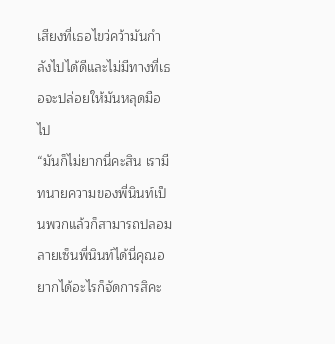เสียงที่เธอไขว่คว้ามันกำลังไปได้ดีและไม่มีทางที่เธอจะปล่อยให้มันหลุดมือไป
“มันก็ไม่ยากนี่คะสิน เรามีทนายความของพี่นินท์เป็นพวกแล้วก็สามารถปลอมลายเซ็นพี่นินท์ได้นี่คุณอยากได้อะไรก็จัดการสิคะ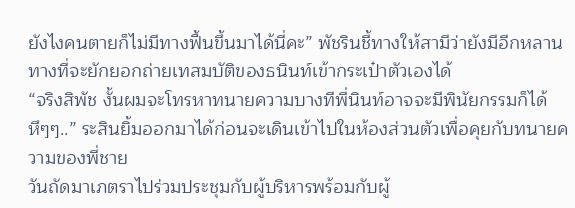ยังไงคนตายก็ไม่มีทางฟื้นขึ้นมาได้นี่คะ” พัชรินชี้ทางให้สามีว่ายังมีอีกหลานทางที่จะยักยอกถ่ายเทสมบัติของธนินท์เข้ากระเป๋าตัวเองได้
“จริงสิพัช งั้นผมจะโทรหาทนายความบางทีพี่นินท์อาจจะมีพินัยกรรมก็ได้ หึๆๆ..” ระสินยิ้มออกมาได้ก่อนจะเดินเข้าไปในห้องส่วนตัวเพื่อคุยกับทนายความของพี่ชาย
วันถัดมาเภตราไปร่วมประชุมกับผู้บริหารพร้อมกับผู้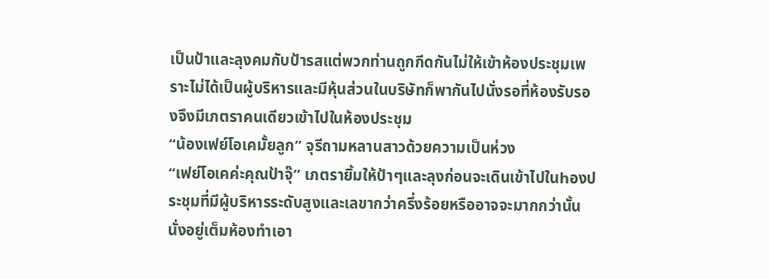เป็นป้าและลุงคมกับป้ารสแต่พวกท่านถูกกีดกันไม่ให้เข้าห้องประชุมเพราะไม่ได้เป็นผู้บริหารและมีหุ้นส่วนในบริษัทก็พากันไปนั่งรอที่ห้องรับรองจึงมีเภตราคนเดียวเข้าไปในห้องประชุม
“น้องเฟย์โอเคมั้ยลูก” จุรีถามหลานสาวด้วยความเป็นห่วง
“เฟย์โอเคค่ะคุณป้าจุ๊” เภตรายิ้มให้ป้าๆและลุงก่อนจะเดินเข้าไปในhองประชุมที่มีผู้บริหารระดับสูงและเลขากว่าครึ่งร้อยหรืออาจจะมากกว่านั้นนั่งอยู่เต็มห้องทำเอา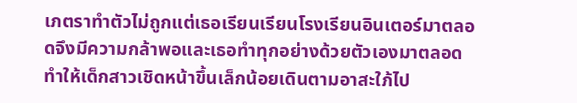เภตราทำตัวไม่ถูกแต่เธอเรียนเรียนโรงเรียนอินเตอร์มาตลอดจึงมีความกล้าพอและเธอทำทุกอย่างด้วยตัวเองมาตลอดทำให้เด็กสาวเชิดหน้าขึ้นเล็กน้อยเดินตามอาสะใภ้ไป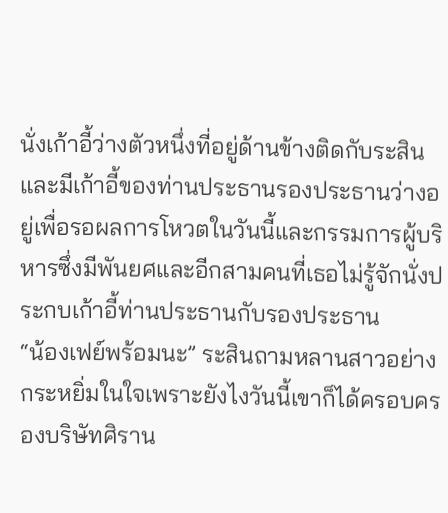นั่งเก้าอี้ว่างตัวหนึ่งที่อยู่ด้านข้างติดกับระสินและมีเก้าอี้ของท่านประธานรองประธานว่างอยู่เพื่อรอผลการโหวตในวันนี้และกรรมการผู้บริหารซึ่งมีพันยศและอีกสามคนที่เธอไม่รู้จักนั่งประกบเก้าอี้ท่านประธานกับรองประธาน
“น้องเฟย์พร้อมนะ” ระสินถามหลานสาวอย่างกระหยิ่มในใจเพราะยังไงวันนี้เขาก็ได้ครอบครองบริษัทศิราน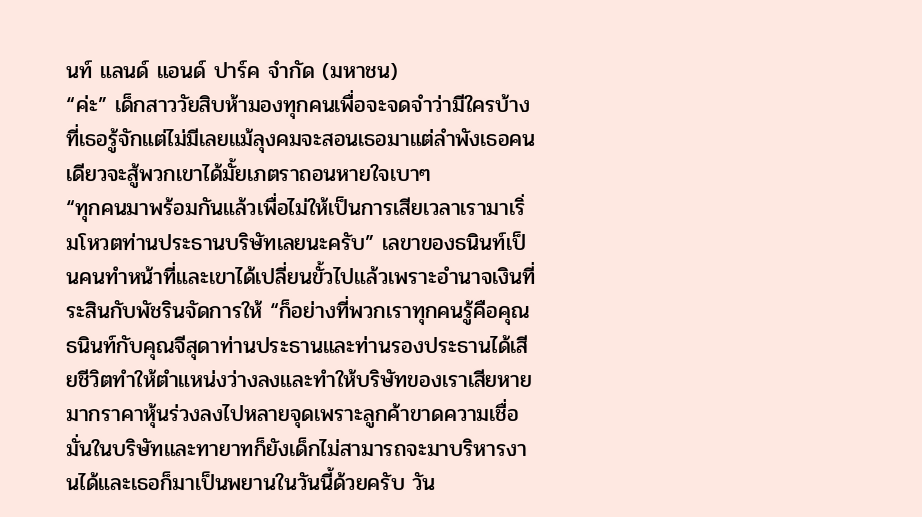นท์ แลนด์ แอนด์ ปาร์ค จำกัด (มหาชน)
“ค่ะ” เด็กสาววัยสิบห้ามองทุกคนเพื่อจะจดจำว่ามีใครบ้างที่เธอรู้จักแต่ไม่มีเลยแม้ลุงคมจะสอนเธอมาแต่ลำพังเธอคนเดียวจะสู้พวกเขาได้มั้ยเภตราถอนหายใจเบาๆ
“ทุกคนมาพร้อมกันแล้วเพื่อไม่ให้เป็นการเสียเวลาเรามาเริ่มโหวตท่านประธานบริษัทเลยนะครับ” เลขาของธนินท์เป็นคนทำหน้าที่และเขาได้เปลี่ยนขั้วไปแล้วเพราะอำนาจเงินที่ระสินกับพัชรินจัดการให้ “ก็อย่างที่พวกเราทุกคนรู้คือคุณธนินท์กับคุณจีสุดาท่านประธานและท่านรองประธานได้เสียชีวิตทำให้ตำแหน่งว่างลงและทำให้บริษัทของเราเสียหายมากราคาหุ้นร่วงลงไปหลายจุดเพราะลูกค้าขาดความเชื่อมั่นในบริษัทและทายาทก็ยังเด็กไม่สามารถจะมาบริหารงานได้และเธอก็มาเป็นพยานในวันนี้ด้วยครับ วัน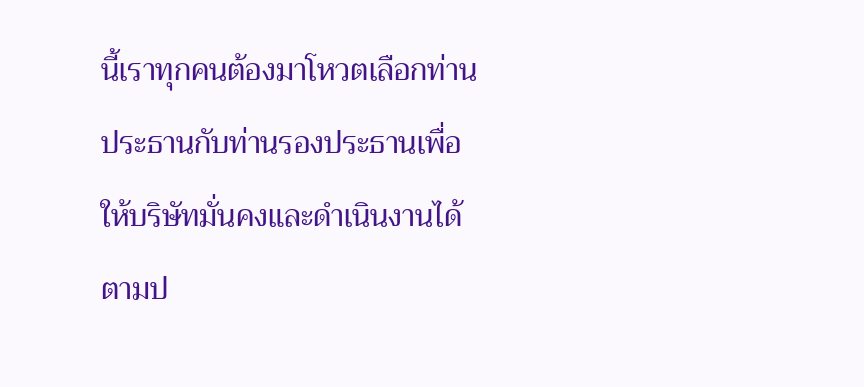นี้เราทุกคนต้องมาโหวตเลือกท่านประธานกับท่านรองประธานเพื่อให้บริษัทมั่นคงและดำเนินงานได้ตามป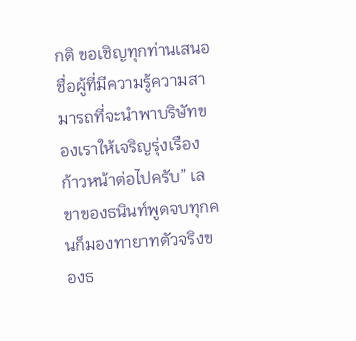กติ ขอเชิญทุกท่านเสนอชื่อผู้ที่มีความรู้ความสามารถที่จะนำพาบริษัทของเราให้เจริญรุ่งเรืองก้าวหน้าต่อไปครับ” เลขาของธนินท์พูดจบทุกคนก็มองทายาทตัวจริงของธ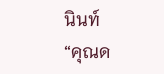นินท์
“คุณด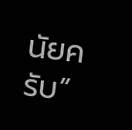นัยครับ”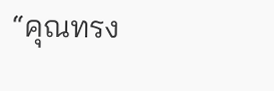“คุณทรง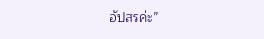อัปสรค่ะ”